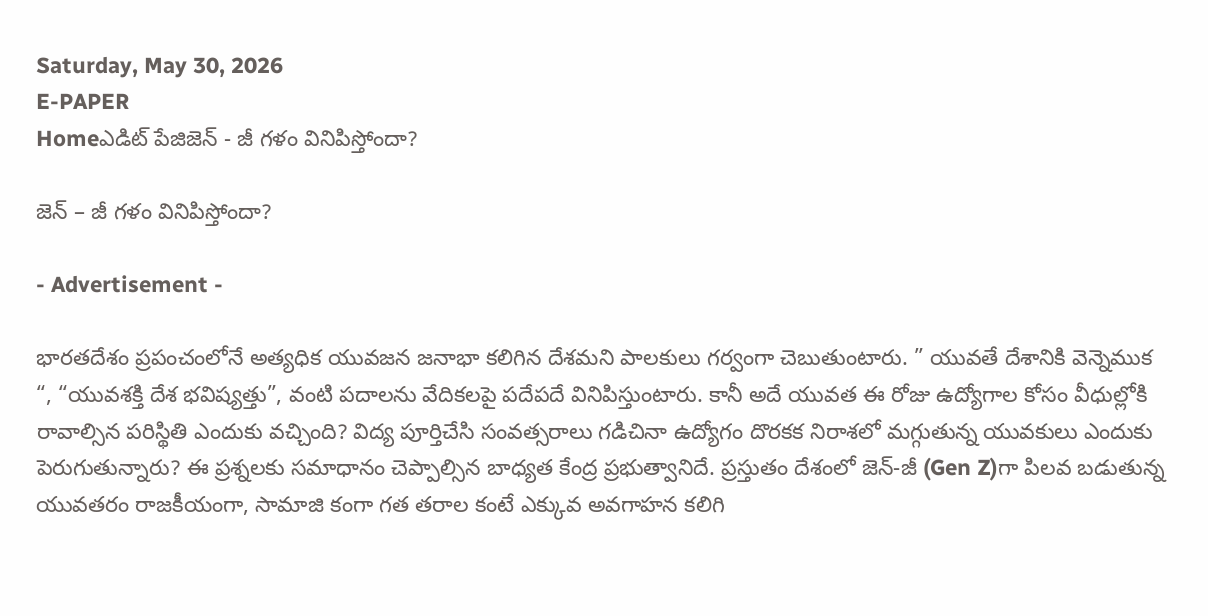Saturday, May 30, 2026
E-PAPER
Homeఎడిట్ పేజిజెన్ - జీ గళం వినిపిస్తోందా?

జెన్ – జీ గళం వినిపిస్తోందా?

- Advertisement -

భారతదేశం ప్రపంచంలోనే అత్యధిక యువజన జనాభా కలిగిన దేశమని పాలకులు గర్వంగా చెబుతుంటారు. ” యువతే దేశానికి వెన్నెముక “, “యువశక్తి దేశ భవిష్యత్తు”, వంటి పదాలను వేదికలపై పదేపదే వినిపిస్తుంటారు. కానీ అదే యువత ఈ రోజు ఉద్యోగాల కోసం వీధుల్లోకి రావాల్సిన పరిస్థితి ఎందుకు వచ్చింది? విద్య పూర్తిచేసి సంవత్సరాలు గడిచినా ఉద్యోగం దొరకక నిరాశలో మగ్గుతున్న యువకులు ఎందుకు పెరుగుతున్నారు? ఈ ప్రశ్నలకు సమాధానం చెప్పాల్సిన బాధ్యత కేంద్ర ప్రభుత్వానిదే. ప్రస్తుతం దేశంలో జెన్-జీ (Gen Z)గా పిలవ బడుతున్న యువతరం రాజకీయంగా, సామాజి కంగా గత తరాల కంటే ఎక్కువ అవగాహన కలిగి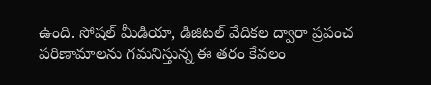ఉంది. సోషల్ మీడియా, డిజిటల్ వేదికల ద్వారా ప్రపంచ పరిణామాలను గమనిస్తున్న ఈ తరం కేవలం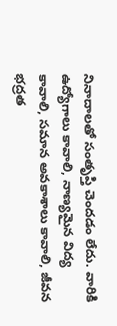నినాదాలతో సంతృప్తి చెందడం లేదు. వారికి ఉద్యోగాలు కావాలి, నాణ్యమైన విద్య కావాలి, సమాన అవకాశాలు కావాలి, జీవన భద్రత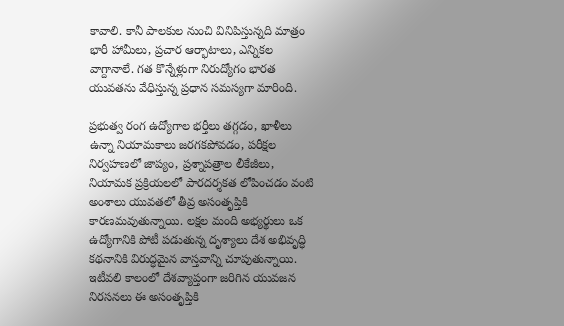కావాలి. కానీ పాలకుల నుంచి వినిపిస్తున్నది మాత్రం భారీ హామీలు, ప్రచార ఆర్భాటాలు, ఎన్నికల వాగ్దానాలే. గత కొన్నేళ్లుగా నిరుద్యోగం భారత యువతను వేధిస్తున్న ప్రధాన సమస్యగా మారింది.

ప్రభుత్వ రంగ ఉద్యోగాల భర్తీలు తగ్గడం, ఖాళీలు ఉన్నా నియామకాలు జరగకపోవడం, పరీక్షల నిర్వహణలో జాప్యం, ప్రశ్నాపత్రాల లీకేజీలు, నియామక ప్రక్రియలలో పారదర్శకత లోపించడం వంటి అంశాలు యువతలో తీవ్ర అసంతృప్తికి కారణమవుతున్నాయి. లక్షల మంది అభ్యర్థులు ఒక ఉద్యోగానికి పోటీ పడుతున్న దృశ్యాలు దేశ అభివృద్ధి కథనానికి విరుద్ధమైన వాస్తవాన్ని చూపుతున్నాయి. ఇటీవలి కాలంలో దేశవ్యాప్తంగా జరిగిన యువజన నిరసనలు ఈ అసంతృప్తికి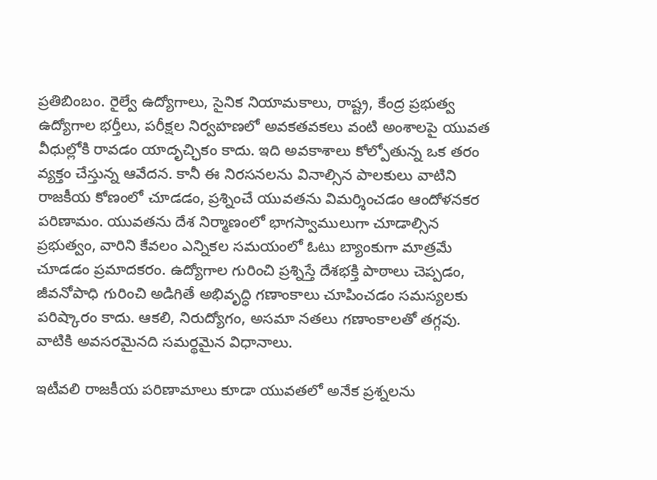ప్రతిబింబం. రైల్వే ఉద్యోగాలు, సైనిక నియామకాలు, రాష్ట్ర, కేంద్ర ప్రభుత్వ ఉద్యోగాల భర్తీలు, పరీక్షల నిర్వహణలో అవకతవకలు వంటి అంశాలపై యువత వీధుల్లోకి రావడం యాదృచ్ఛికం కాదు. ఇది అవకాశాలు కోల్పోతున్న ఒక తరం వ్యక్తం చేస్తున్న ఆవేదన. కానీ ఈ నిరసనలను వినాల్సిన పాలకులు వాటిని రాజకీయ కోణంలో చూడడం, ప్రశ్నించే యువతను విమర్శించడం ఆందోళనకర పరిణామం. యువతను దేశ నిర్మాణంలో భాగస్వాములుగా చూడాల్సిన ప్రభుత్వం, వారిని కేవలం ఎన్నికల సమయంలో ఓటు బ్యాంకుగా మాత్రమే చూడడం ప్రమాదకరం. ఉద్యోగాల గురించి ప్రశ్నిస్తే దేశభక్తి పాఠాలు చెప్పడం, జీవనోపాధి గురించి అడిగితే అభివృద్ధి గణాంకాలు చూపించడం సమస్యలకు పరిష్కారం కాదు. ఆకలి, నిరుద్యోగం, అసమా నతలు గణాంకాలతో తగ్గవు. వాటికి అవసరమైనది సమర్థమైన విధానాలు.

ఇటీవలి రాజకీయ పరిణామాలు కూడా యువతలో అనేక ప్రశ్నలను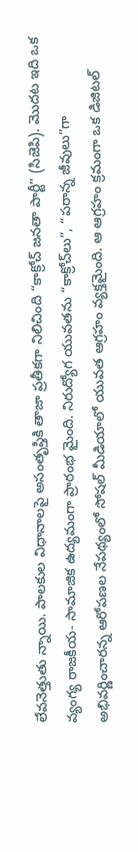లేవనెత్తుతు న్నాయి. పాలకుల విధానాలపై అసంతృప్తికి తాజా ప్రతీకగా నిలిచింది “కాక్రోచ్ జనతా పార్టీ” (సిజెపి). మొదట ఇది ఒక వ్యంగ్య రాజకీయ- సామాజిక ఉద్యమంగా ప్రారంభ మైంది. నిరుద్యోగ యువతను “కాక్రోచ్‌లు”, “పరాన్న జీవులు”గా అభివర్ణించారన్న ఆరోపణల నేపథ్యంలో సోషల్ మీడియాలో యువత ఆగ్రహం వ్యక్తమైంది. ఆ ఆగ్రహం క్రమంగా ఒక డిజిటల్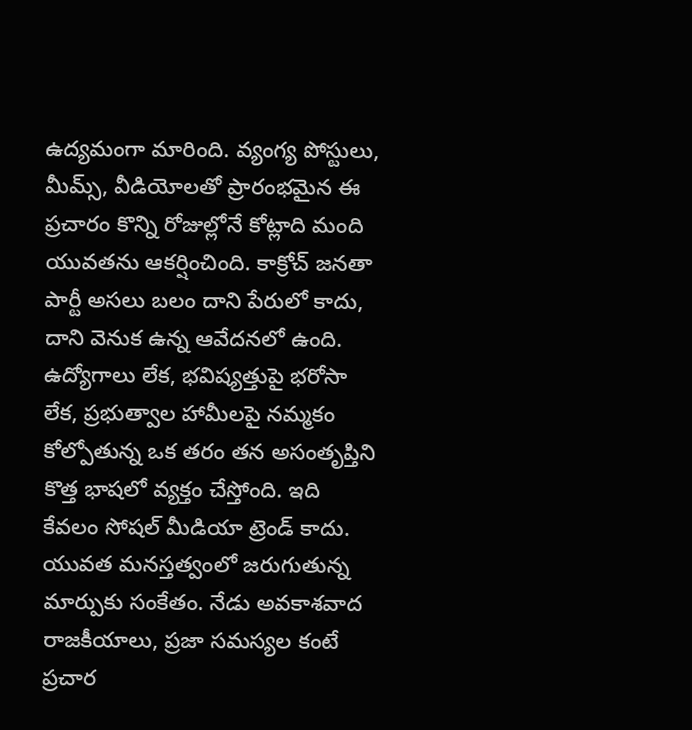ఉద్యమంగా మారింది. వ్యంగ్య పోస్టులు, మీమ్స్, వీడియోలతో ప్రారంభమైన ఈ ప్రచారం కొన్ని రోజుల్లోనే కోట్లాది మంది యువతను ఆకర్షించింది. కాక్రోచ్ జనతా పార్టీ అసలు బలం దాని పేరులో కాదు, దాని వెనుక ఉన్న ఆవేదనలో ఉంది. ఉద్యోగాలు లేక, భవిష్యత్తుపై భరోసా లేక, ప్రభుత్వాల హామీలపై నమ్మకం కోల్పోతున్న ఒక తరం తన అసంతృప్తిని కొత్త భాషలో వ్యక్తం చేస్తోంది. ఇది కేవలం సోషల్ మీడియా ట్రెండ్ కాదు. యువత మనస్తత్వంలో జరుగుతున్న మార్పుకు సంకేతం. నేడు అవకాశవాద రాజకీయాలు, ప్రజా సమస్యల కంటే ప్రచార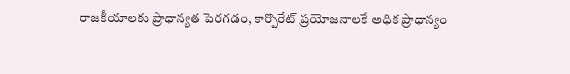రాజకీయాలకు ప్రాధాన్యత పెరగడం, కార్పొరేట్ ప్రయోజనాలకే అధిక ప్రాధాన్యం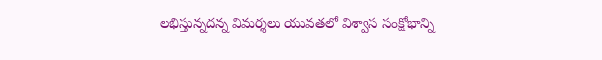లభిస్తున్నదన్న విమర్శలు యువతలో విశ్వాస సంక్షోభాన్ని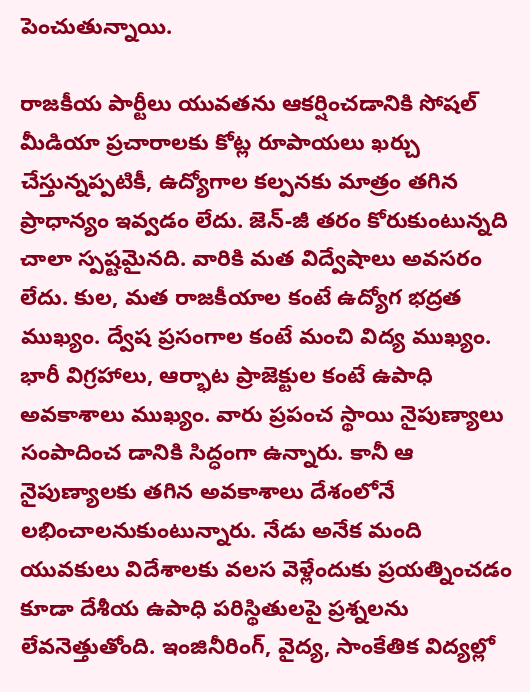పెంచుతున్నాయి.

రాజకీయ పార్టీలు యువతను ఆకర్షించడానికి సోషల్ మీడియా ప్రచారాలకు కోట్ల రూపాయలు ఖర్చు చేస్తున్నప్పటికీ, ఉద్యోగాల కల్పనకు మాత్రం తగిన ప్రాధాన్యం ఇవ్వడం లేదు. జెన్-జీ తరం కోరుకుంటున్నది చాలా స్పష్టమైనది. వారికి మత విద్వేషాలు అవసరం లేదు. కుల, మత రాజకీయాల కంటే ఉద్యోగ భద్రత ముఖ్యం. ద్వేష ప్రసంగాల కంటే మంచి విద్య ముఖ్యం. భారీ విగ్రహాలు, ఆర్భాట ప్రాజెక్టుల కంటే ఉపాధి అవకాశాలు ముఖ్యం. వారు ప్రపంచ స్థాయి నైపుణ్యాలు సంపాదించ డానికి సిద్ధంగా ఉన్నారు. కానీ ఆ నైపుణ్యాలకు తగిన అవకాశాలు దేశంలోనే లభించాలనుకుంటున్నారు. నేడు అనేక మంది యువకులు విదేశాలకు వలస వెళ్లేందుకు ప్రయత్నించడం కూడా దేశీయ ఉపాధి పరిస్థితులపై ప్రశ్నలను లేవనెత్తుతోంది. ఇంజినీరింగ్, వైద్య, సాంకేతిక విద్యల్లో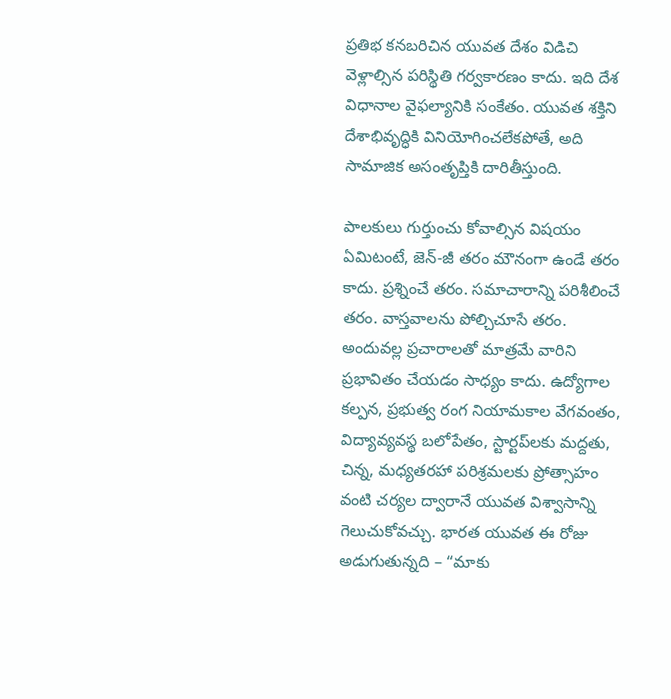ప్రతిభ కనబరిచిన యువత దేశం విడిచి వెళ్లాల్సిన పరిస్థితి గర్వకారణం కాదు. ఇది దేశ విధానాల వైఫల్యానికి సంకేతం. యువత శక్తిని దేశాభివృద్ధికి వినియోగించలేకపోతే, అది సామాజిక అసంతృప్తికి దారితీస్తుంది.

పాలకులు గుర్తుంచు కోవాల్సిన విషయం ఏమిటంటే, జెన్-జీ తరం మౌనంగా ఉండే తరం కాదు. ప్రశ్నించే తరం. సమాచారాన్ని పరిశీలించే తరం. వాస్తవాలను పోల్చిచూసే తరం. అందువల్ల ప్రచారాలతో మాత్రమే వారిని ప్రభావితం చేయడం సాధ్యం కాదు. ఉద్యోగాల కల్పన, ప్రభుత్వ రంగ నియామకాల వేగవంతం, విద్యావ్యవస్థ బలోపేతం, స్టార్టప్‌లకు మద్దతు, చిన్న, మధ్యతరహా పరిశ్రమలకు ప్రోత్సాహం వంటి చర్యల ద్వారానే యువత విశ్వాసాన్ని గెలుచుకోవచ్చు. భారత యువత ఈ రోజు అడుగుతున్నది – “మాకు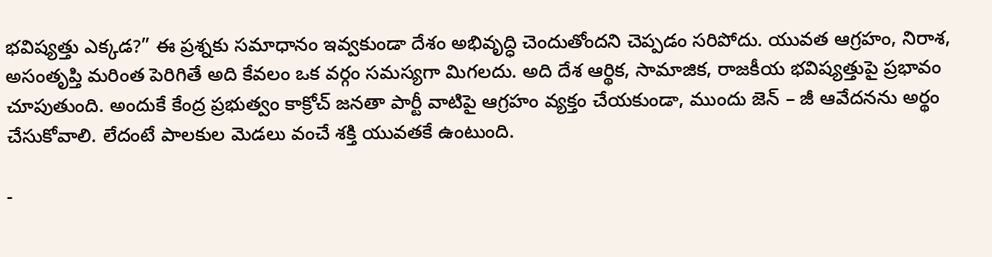భవిష్యత్తు ఎక్కడ?” ఈ ప్రశ్నకు సమాధానం ఇవ్వకుండా దేశం అభివృద్ధి చెందుతోందని చెప్పడం సరిపోదు. యువత ఆగ్రహం, నిరాశ, అసంతృప్తి మరింత పెరిగితే అది కేవలం ఒక వర్గం సమస్యగా మిగలదు. అది దేశ ఆర్థిక, సామాజిక, రాజకీయ భవిష్యత్తుపై ప్రభావం చూపుతుంది. అందుకే కేంద్ర ప్రభుత్వం కాక్రోచ్ జనతా పార్టీ వాటిపై ఆగ్రహం వ్యక్తం చేయకుండా, ముందు జెన్ – జీ ఆవేదనను అర్థం చేసుకోవాలి. లేదంటే పాలకుల మెడలు వంచే శక్తి యువతకే ఉంటుంది.

-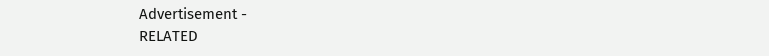Advertisement -
RELATED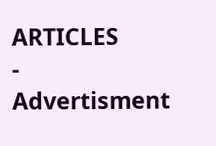ARTICLES
- Advertisment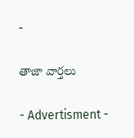-

తాజా వార్తలు

- Advertisment -